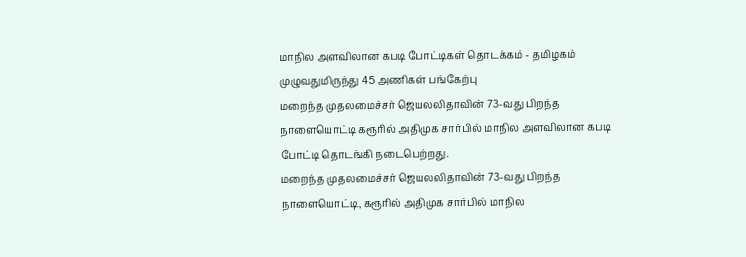மாநில அளவிலான கபடி போட்டிகள் தொடக்கம் - தமிழகம் முழுவதுமிருந்து 45 அணிகள் பங்கேற்பு
மறைந்த முதலமைச்சர் ஜெயலலிதாவின் 73-வது பிறந்த நாளையொட்டி கரூரில் அதிமுக சார்பில் மாநில அளவிலான கபடி போட்டி தொடங்கி நடைபெற்றது.
மறைந்த முதலமைச்சர் ஜெயலலிதாவின் 73-வது பிறந்த நாளையொட்டி, கரூரில் அதிமுக சார்பில் மாநில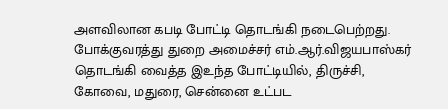அளவிலான கபடி போட்டி தொடங்கி நடைபெற்றது. போக்குவரத்து துறை அமைச்சர் எம்.ஆர்.விஜயபாஸ்கர் தொடங்கி வைத்த இஉந்த போட்டியில், திருச்சி, கோவை, மதுரை, சென்னை உட்பட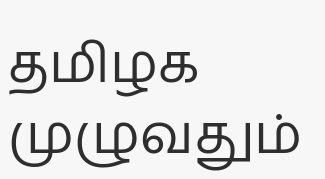தமிழக முழுவதும்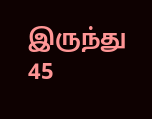இருந்து 45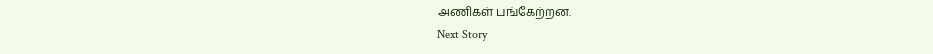அணிகள் பங்கேற்றன.
Next Story